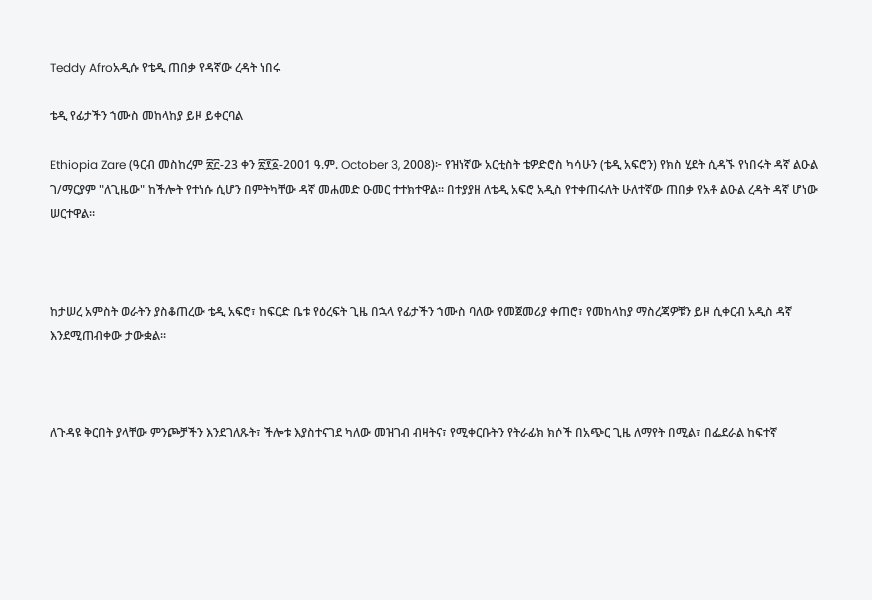Teddy Afroአዲሱ የቴዲ ጠበቃ የዳኛው ረዳት ነበሩ

ቴዲ የፊታችን ኀሙስ መከላከያ ይዞ ይቀርባል

Ethiopia Zare (ዓርብ መስከረም ፳፫-23 ቀን ፳፻፩-2001 ዓ.ም. October 3, 2008)፦ የዝነኛው አርቲስት ቴዎድሮስ ካሳሁን (ቴዲ አፍሮን) የክስ ሂደት ሲዳኙ የነበሩት ዳኛ ልዑል ገ/ማርያም "ለጊዜው" ከችሎት የተነሱ ሲሆን በምትካቸው ዳኛ መሐመድ ዑመር ተተክተዋል። በተያያዘ ለቴዲ አፍሮ አዲስ የተቀጠሩለት ሁለተኛው ጠበቃ የአቶ ልዑል ረዳት ዳኛ ሆነው ሠርተዋል።



ከታሠረ አምስት ወራትን ያስቆጠረው ቴዲ አፍሮ፣ ከፍርድ ቤቱ የዕረፍት ጊዜ በኋላ የፊታችን ኀሙስ ባለው የመጀመሪያ ቀጠሮ፣ የመከላከያ ማስረጃዎቹን ይዞ ሲቀርብ አዲስ ዳኛ እንደሚጠብቀው ታውቋል።



ለጉዳዩ ቅርበት ያላቸው ምንጮቻችን እንደገለጹት፣ ችሎቱ እያስተናገደ ካለው መዝገብ ብዛትና፣ የሚቀርቡትን የትራፊክ ክሶች በአጭር ጊዜ ለማየት በሚል፣ በፌደራል ከፍተኛ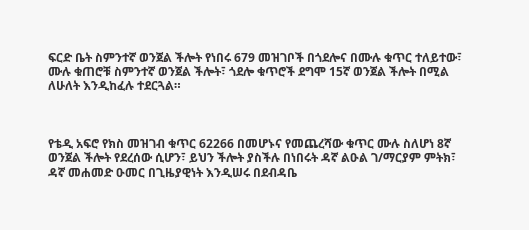ፍርድ ቤት ስምንተኛ ወንጀል ችሎት የነበሩ 679 መዝገቦች በጎደሎና በሙሉ ቁጥር ተለይተው፣ ሙሉ ቁጠሮቹ ስምንተኛ ወንጀል ችሎት፣ ጎደሎ ቁጥሮች ደግሞ 15ኛ ወንጀል ችሎት በሚል ለሁለት እንዲከፈሉ ተደርጓል።



የቴዲ አፍሮ የክስ መዝገብ ቁጥር 62266 በመሆኑና የመጨረሻው ቁጥር ሙሉ ስለሆነ 8ኛ ወንጀል ችሎት የደረሰው ሲሆን፣ ይህን ችሎት ያስችሉ በነበሩት ዳኛ ልዑል ገ/ማርያም ምትክ፣ ዳኛ መሐመድ ዑመር በጊዜያዊነት እንዲሠሩ በደብዳቤ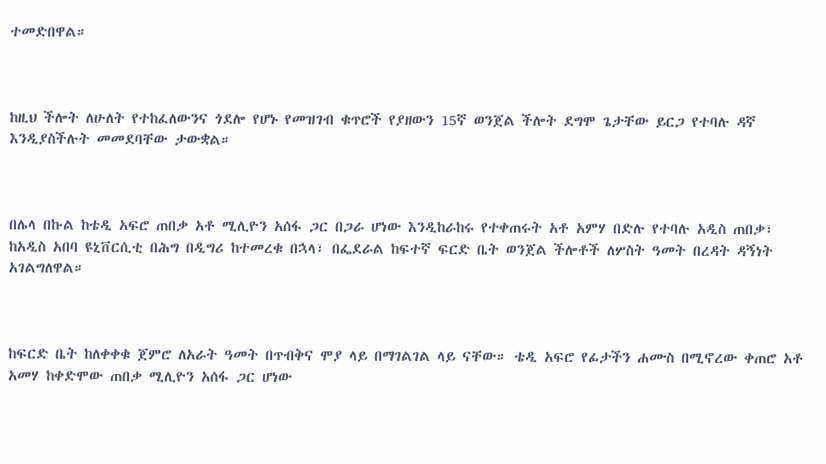ተመድበዋል።



ከዚህ ችሎት ለሁለት የተከፈለውንና ጎደሎ የሆኑ የመዝገብ ቁጥሮች የያዘውን 15ኛ ወንጀል ችሎት ደግሞ ጌታቸው ይርጋ የተባሉ ዳኛ እንዲያስችሉት መመደባቸው ታውቋል።



በሌላ በኩል ከቴዲ አፍሮ ጠበቃ አቶ ሚሊዮን አሰፋ ጋር በጋራ ሆነው እንዲከራከሩ የተቀጠሩት አቶ አምሃ በድሉ የተባሉ አዲስ ጠበቃ፣ ከአዲስ አበባ ዩኒቨርሲቲ በሕግ በዲግሪ ከተመረቁ በኋላ፣ በፌደራል ከፍተኛ ፍርድ ቤት ወንጀል ችሎቶች ለሦስት ዓመት በረዳት ዳኝነት አገልግለዋል።



ከፍርድ ቤት ከለቀቀቁ ጀምሮ ለአራት ዓመት በጥብቅና ሞያ ላይ በማገልገል ላይ ናቸው። ቴዲ አፍሮ የፊታችን ሐሙስ በሚኖረው ቀጠሮ አቶ አመሃ ከቀድሞው ጠበቃ ሚሊዮን አሰፋ ጋር ሆነው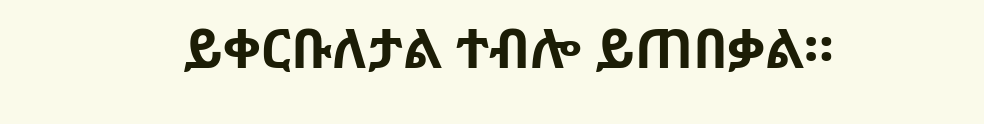ይቀርቡለታል ተብሎ ይጠበቃል።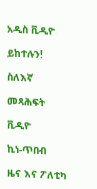አዲስ ቪዲዮ

ይከተሉን!

ስለእኛ

መጻሕፍት

ቪዲዮ

ኪነ-ጥበብ

ዜና እና ፖለቲካ